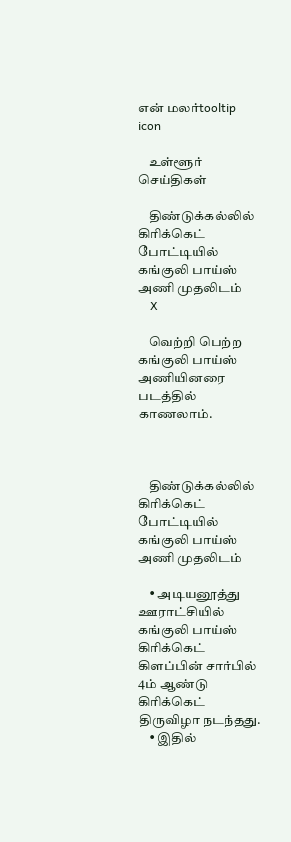என் மலர்tooltip icon

    உள்ளூர் செய்திகள்

    திண்டுக்கல்லில் கிரிக்கெட் போட்டியில் கங்குலி பாய்ஸ் அணி முதலிடம்
    X

    வெற்றி பெற்ற கங்குலி பாய்ஸ் அணியினரை படத்தில் காணலாம்.



    திண்டுக்கல்லில் கிரிக்கெட் போட்டியில் கங்குலி பாய்ஸ் அணி முதலிடம்

    • அடியனூத்து ஊராட்சியில் கங்குலி பாய்ஸ் கிரிக்கெட் கிளப்பின் சார்பில் 4ம் ஆண்டு கிரிக்கெட் திருவிழா நடந்தது.
    • இதில்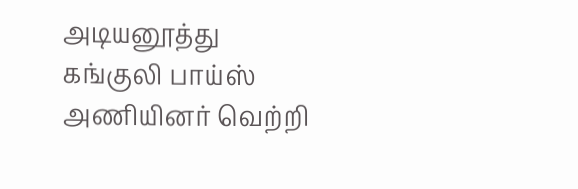அடியனூத்து கங்குலி பாய்ஸ் அணியினர் வெற்றி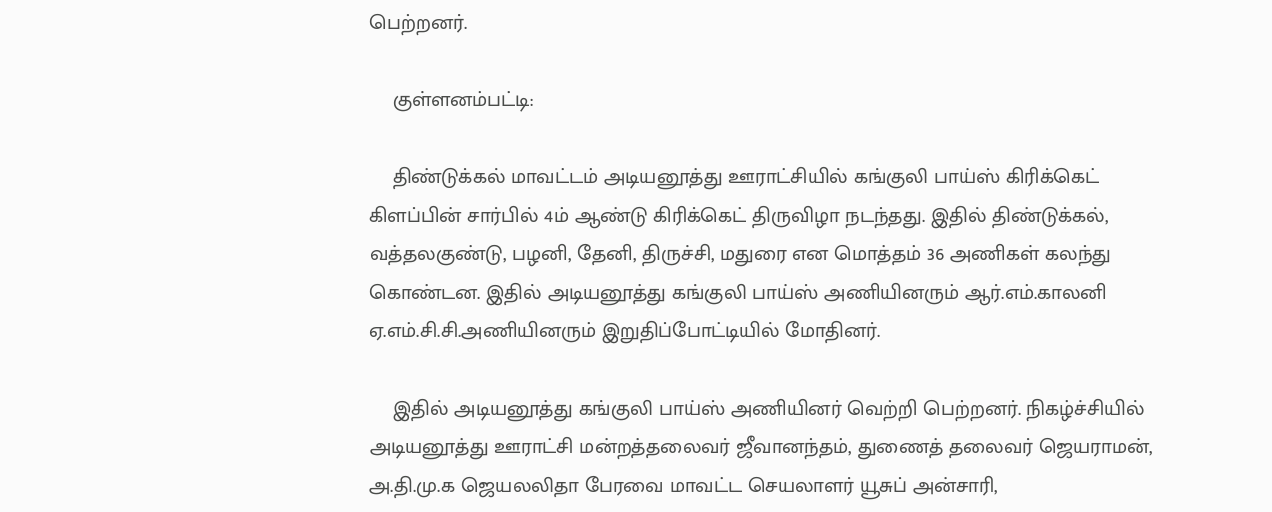பெற்றனர்.

    குள்ளனம்பட்டி:

    திண்டுக்கல் மாவட்டம் அடியனூத்து ஊராட்சியில் கங்குலி பாய்ஸ் கிரிக்கெட் கிளப்பின் சார்பில் 4ம் ஆண்டு கிரிக்கெட் திருவிழா நடந்தது. இதில் திண்டுக்கல், வத்தலகுண்டு, பழனி, தேனி, திருச்சி, மதுரை என மொத்தம் 36 அணிகள் கலந்து கொண்டன. இதில் அடியனூத்து கங்குலி பாய்ஸ் அணியினரும் ஆர்.எம்.காலனி ஏ.எம்.சி.சி.அணியினரும் இறுதிப்போட்டியில் மோதினர்.

    இதில் அடியனூத்து கங்குலி பாய்ஸ் அணியினர் வெற்றி பெற்றனர். நிகழ்ச்சியில் அடியனூத்து ஊராட்சி மன்றத்தலைவர் ஜீவானந்தம், துணைத் தலைவர் ஜெயராமன், அ.தி.மு.க ஜெயலலிதா பேரவை மாவட்ட செயலாளர் யூசுப் அன்சாரி,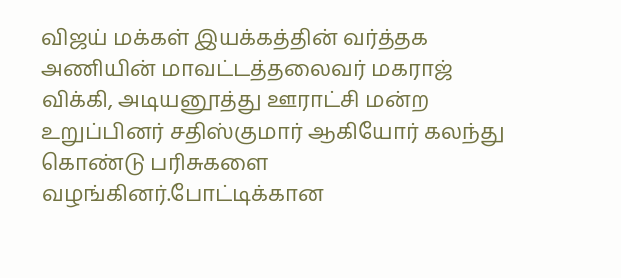விஜய் மக்கள் இயக்கத்தின் வர்த்தக அணியின் மாவட்டத்தலைவர் மகராஜ் விக்கி, அடியனூத்து ஊராட்சி மன்ற உறுப்பினர் சதிஸ்குமார் ஆகியோர் கலந்து கொண்டு பரிசுகளை வழங்கினர்.போட்டிக்கான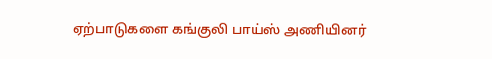ஏற்பாடுகளை கங்குலி பாய்ஸ் அணியினர்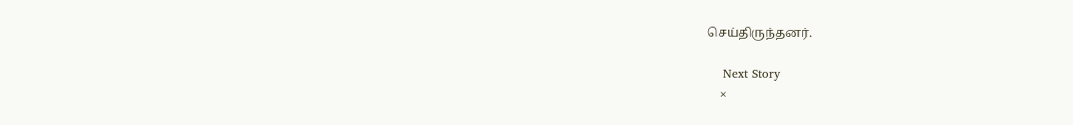செய்திருந்தனர்.

    Next Story
    ×